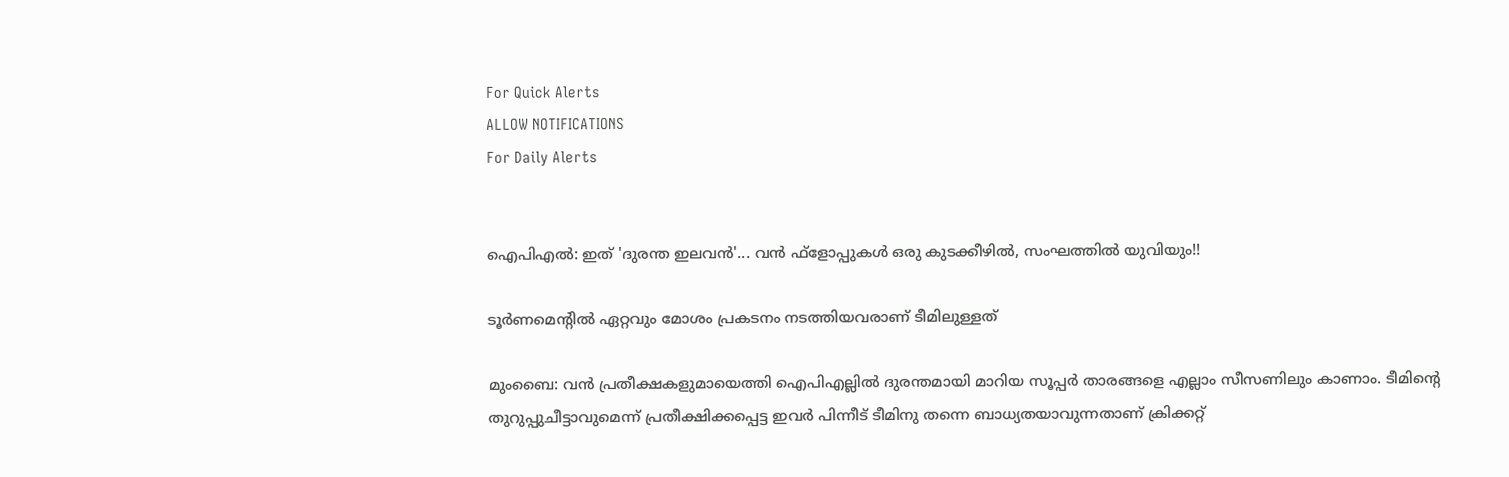For Quick Alerts
ALLOW NOTIFICATIONS
For Daily Alerts


ഐപിഎല്‍: ഇത് 'ദുരന്ത ഇലവന്‍'... വന്‍ ഫ്‌ളോപ്പുകള്‍ ഒരു കുടക്കീഴില്‍, സംഘത്തില്‍ യുവിയും!!

ടൂര്‍ണമെന്റില്‍ ഏറ്റവും മോശം പ്രകടനം നടത്തിയവരാണ് ടീമിലുള്ളത്

മുംബൈ: വന്‍ പ്രതീക്ഷകളുമായെത്തി ഐപിഎല്ലില്‍ ദുരന്തമായി മാറിയ സൂപ്പര്‍ താരങ്ങളെ എല്ലാം സീസണിലും കാണാം. ടീമിന്റെ തുറുപ്പുചീട്ടാവുമെന്ന് പ്രതീക്ഷിക്കപ്പെട്ട ഇവര്‍ പിന്നീട് ടീമിനു തന്നെ ബാധ്യതയാവുന്നതാണ് ക്രിക്കറ്റ്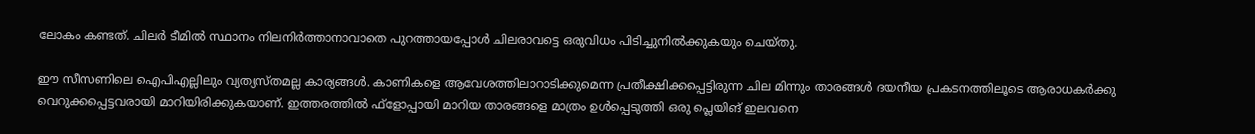ലോകം കണ്ടത്. ചിലര്‍ ടീമില്‍ സ്ഥാനം നിലനിര്‍ത്താനാവാതെ പുറത്തായപ്പോള്‍ ചിലരാവട്ടെ ഒരുവിധം പിടിച്ചുനില്‍ക്കുകയും ചെയ്തു.

ഈ സീസണിലെ ഐപിഎല്ലിലും വ്യത്യസ്തമല്ല കാര്യങ്ങള്‍. കാണികളെ ആവേശത്തിലാറാടിക്കുമെന്ന പ്രതീക്ഷിക്കപ്പെട്ടിരുന്ന ചില മിന്നും താരങ്ങള്‍ ദയനീയ പ്രകടനത്തിലൂടെ ആരാധകര്‍ക്കു വെറുക്കപ്പെട്ടവരായി മാറിയിരിക്കുകയാണ്. ഇത്തരത്തില്‍ ഫ്‌ളോപ്പായി മാറിയ താരങ്ങളെ മാത്രം ഉള്‍പ്പെടുത്തി ഒരു പ്ലെയിങ് ഇലവനെ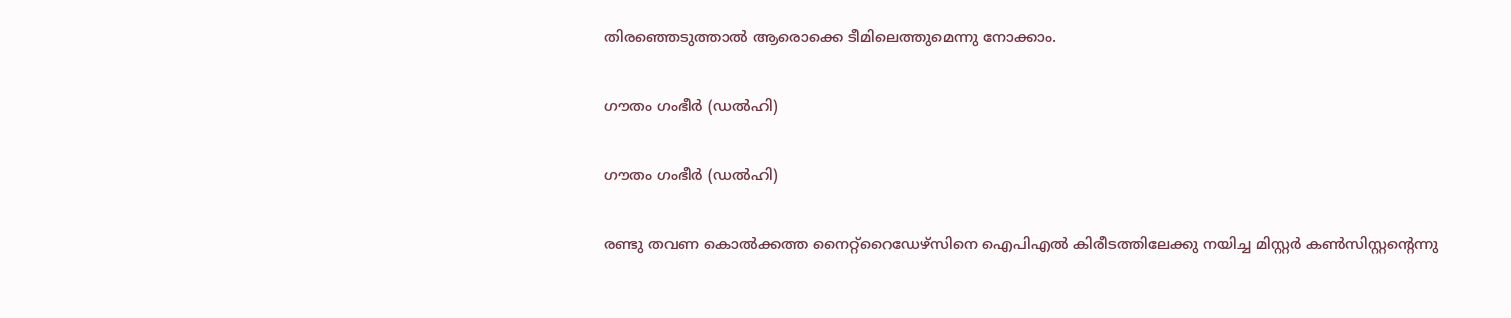തിരഞ്ഞെടുത്താല്‍ ആരൊക്കെ ടീമിലെത്തുമെന്നു നോക്കാം.

ഗൗതം ഗംഭീര്‍ (ഡല്‍ഹി)

ഗൗതം ഗംഭീര്‍ (ഡല്‍ഹി)

രണ്ടു തവണ കൊല്‍ക്കത്ത നൈറ്റ്‌റൈഡേഴ്‌സിനെ ഐപിഎല്‍ കിരീടത്തിലേക്കു നയിച്ച മിസ്റ്റര്‍ കണ്‍സിസ്റ്റന്റെന്നു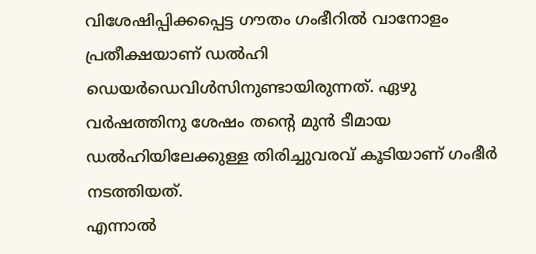വിശേഷിപ്പിക്കപ്പെട്ട ഗൗതം ഗംഭീറില്‍ വാനോളം പ്രതീക്ഷയാണ് ഡല്‍ഹി ഡെയര്‍ഡെവിള്‍സിനുണ്ടായിരുന്നത്. ഏഴു വര്‍ഷത്തിനു ശേഷം തന്റെ മുന്‍ ടീമായ ഡല്‍ഹിയിലേക്കുള്ള തിരിച്ചുവരവ് കൂടിയാണ് ഗംഭീര്‍ നടത്തിയത്.
എന്നാല്‍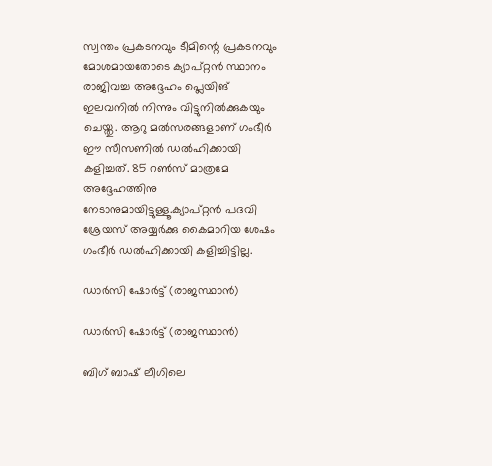സ്വന്തം പ്രകടനവും ടീമിന്റെ പ്രകടനവും മോശമായതോടെ ക്യാപ്റ്റന്‍ സ്ഥാനം രാജിവച്ച അദ്ദേഹം പ്ലെയിങ് ഇലവനില്‍ നിന്നും വിട്ടുനില്‍ക്കുകയും ചെയ്തു. ആറു മല്‍സരങ്ങളാണ് ഗംഭീര്‍ ഈ സീസണില്‍ ഡല്‍ഹിക്കായി കളിച്ചത്. 85 റണ്‍സ് മാത്രമേ അദ്ദേഹത്തിനു നേടാനുമായിട്ടുള്ളൂ.ക്യാപ്റ്റന്‍ പദവി ശ്രേയസ് അയ്യര്‍ക്കു കൈമാറിയ ശേഷം ഗംഭീര്‍ ഡല്‍ഹിക്കായി കളിച്ചിട്ടില്ല.

ഡാര്‍സി ഷോര്‍ട്ട് (രാജസ്ഥാന്‍)

ഡാര്‍സി ഷോര്‍ട്ട് (രാജസ്ഥാന്‍)

ബിഗ് ബാഷ് ലീഗിലെ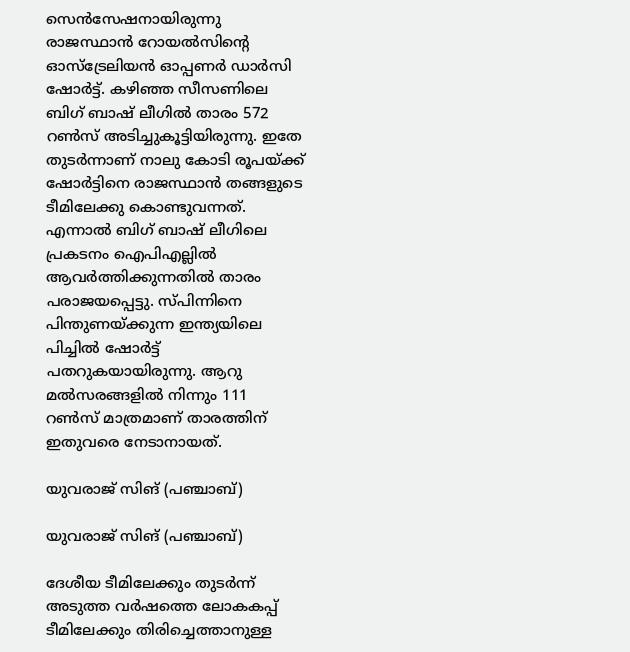സെന്‍സേഷനായിരുന്നു രാജസ്ഥാന്‍ റോയല്‍സിന്റെ ഓസ്‌ട്രേലിയന്‍ ഓപ്പണര്‍ ഡാര്‍സി ഷോര്‍ട്ട്. കഴിഞ്ഞ സീസണിലെ ബിഗ് ബാഷ് ലീഗില്‍ താരം 572 റണ്‍സ് അടിച്ചുകൂട്ടിയിരുന്നു. ഇതേ തുടര്‍ന്നാണ് നാലു കോടി രൂപയ്ക്ക് ഷോര്‍ട്ടിനെ രാജസ്ഥാന്‍ തങ്ങളുടെ ടീമിലേക്കു കൊണ്ടുവന്നത്.
എന്നാല്‍ ബിഗ് ബാഷ് ലീഗിലെ പ്രകടനം ഐപിഎല്ലില്‍ ആവര്‍ത്തിക്കുന്നതില്‍ താരം പരാജയപ്പെട്ടു. സ്പിന്നിനെ പിന്തുണയ്ക്കുന്ന ഇന്ത്യയിലെ പിച്ചില്‍ ഷോര്‍ട്ട് പതറുകയായിരുന്നു. ആറു മല്‍സരങ്ങളില്‍ നിന്നും 111 റണ്‍സ് മാത്രമാണ് താരത്തിന് ഇതുവരെ നേടാനായത്.

യുവരാജ് സിങ് (പഞ്ചാബ്)

യുവരാജ് സിങ് (പഞ്ചാബ്)

ദേശീയ ടീമിലേക്കും തുടര്‍ന്ന് അടുത്ത വര്‍ഷത്തെ ലോകകപ്പ് ടീമിലേക്കും തിരിച്ചെത്താനുള്ള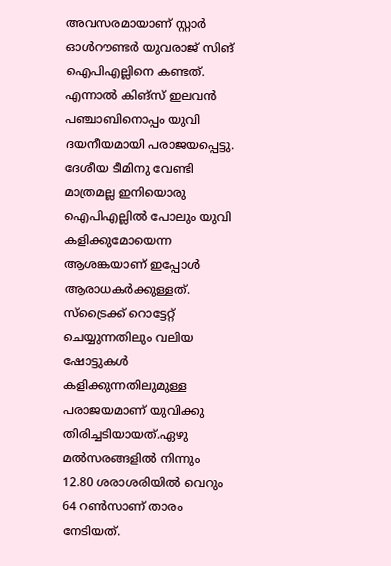അവസരമായാണ് സ്റ്റാര്‍ ഓള്‍റൗണ്ടര്‍ യുവരാജ് സിങ് ഐപിഎല്ലിനെ കണ്ടത്. എന്നാല്‍ കിങ്‌സ് ഇലവന്‍ പഞ്ചാബിനൊപ്പം യുവി ദയനീയമായി പരാജയപ്പെട്ടു. ദേശീയ ടീമിനു വേണ്ടി മാത്രമല്ല ഇനിയൊരു ഐപിഎല്ലില്‍ പോലും യുവി കളിക്കുമോയെന്ന ആശങ്കയാണ് ഇപ്പോള്‍ ആരാധകര്‍ക്കുള്ളത്.
സ്‌ട്രൈക്ക് റൊട്ടേറ്റ് ചെയ്യുന്നതിലും വലിയ ഷോട്ടുകള്‍ കളിക്കുന്നതിലുമുള്ള പരാജയമാണ് യുവിക്കു തിരിച്ചടിയായത്.ഏഴു മല്‍സരങ്ങളില്‍ നിന്നും 12.80 ശരാശരിയില്‍ വെറും 64 റണ്‍സാണ് താരം നേടിയത്.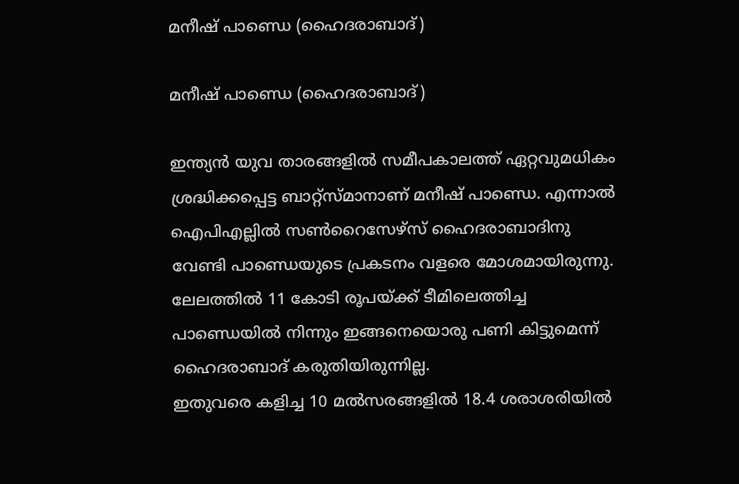മനീഷ് പാണ്ഡെ (ഹൈദരാബാദ്)

മനീഷ് പാണ്ഡെ (ഹൈദരാബാദ്)

ഇന്ത്യന്‍ യുവ താരങ്ങളില്‍ സമീപകാലത്ത് ഏറ്റവുമധികം ശ്രദ്ധിക്കപ്പെട്ട ബാറ്റ്‌സ്മാനാണ് മനീഷ് പാണ്ഡെ. എന്നാല്‍ ഐപിഎല്ലില്‍ സണ്‍റൈസേഴ്‌സ് ഹൈദരാബാദിനു വേണ്ടി പാണ്ഡെയുടെ പ്രകടനം വളരെ മോശമായിരുന്നു. ലേലത്തില്‍ 11 കോടി രൂപയ്ക്ക് ടീമിലെത്തിച്ച പാണ്ഡെയില്‍ നിന്നും ഇങ്ങനെയൊരു പണി കിട്ടുമെന്ന് ഹൈദരാബാദ് കരുതിയിരുന്നില്ല.
ഇതുവരെ കളിച്ച 10 മല്‍സരങ്ങളില്‍ 18.4 ശരാശരിയില്‍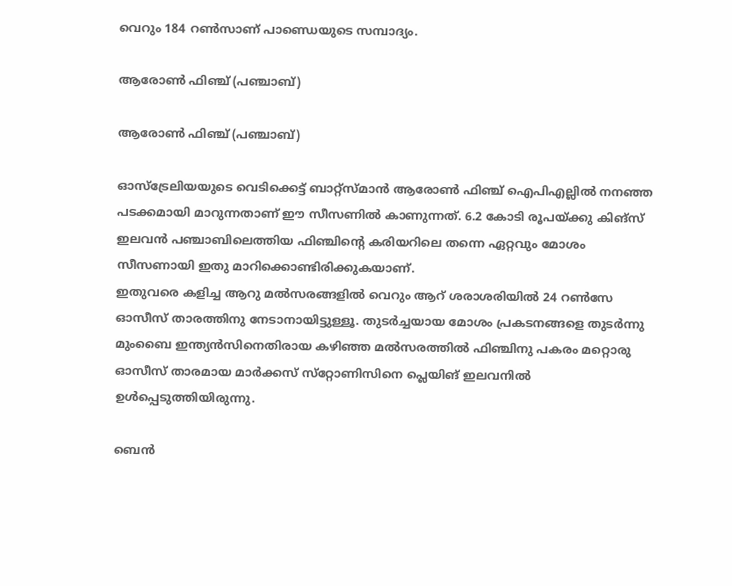വെറും 184 റണ്‍സാണ് പാണ്ഡെയുടെ സമ്പാദ്യം.

ആരോണ്‍ ഫിഞ്ച് (പഞ്ചാബ്)

ആരോണ്‍ ഫിഞ്ച് (പഞ്ചാബ്)

ഓസ്‌ട്രേലിയയുടെ വെടിക്കെട്ട് ബാറ്റ്‌സ്മാന്‍ ആരോണ്‍ ഫിഞ്ച് ഐപിഎല്ലില്‍ നനഞ്ഞ പടക്കമായി മാറുന്നതാണ് ഈ സീസണില്‍ കാണുന്നത്. 6.2 കോടി രൂപയ്ക്കു കിങ്‌സ് ഇലവന്‍ പഞ്ചാബിലെത്തിയ ഫിഞ്ചിന്റെ കരിയറിലെ തന്നെ ഏറ്റവും മോശം സീസണായി ഇതു മാറിക്കൊണ്ടിരിക്കുകയാണ്.
ഇതുവരെ കളിച്ച ആറു മല്‍സരങ്ങളില്‍ വെറും ആറ് ശരാശരിയില്‍ 24 റണ്‍സേ ഓസീസ് താരത്തിനു നേടാനായിട്ടുള്ളൂ. തുടര്‍ച്ചയായ മോശം പ്രകടനങ്ങളെ തുടര്‍ന്നു മുംബൈ ഇന്ത്യന്‍സിനെതിരായ കഴിഞ്ഞ മല്‍സരത്തില്‍ ഫിഞ്ചിനു പകരം മറ്റൊരു ഓസീസ് താരമായ മാര്‍ക്കസ് സ്‌റ്റോണിസിനെ പ്ലെയിങ് ഇലവനില്‍ ഉള്‍പ്പെടുത്തിയിരുന്നു.

ബെന്‍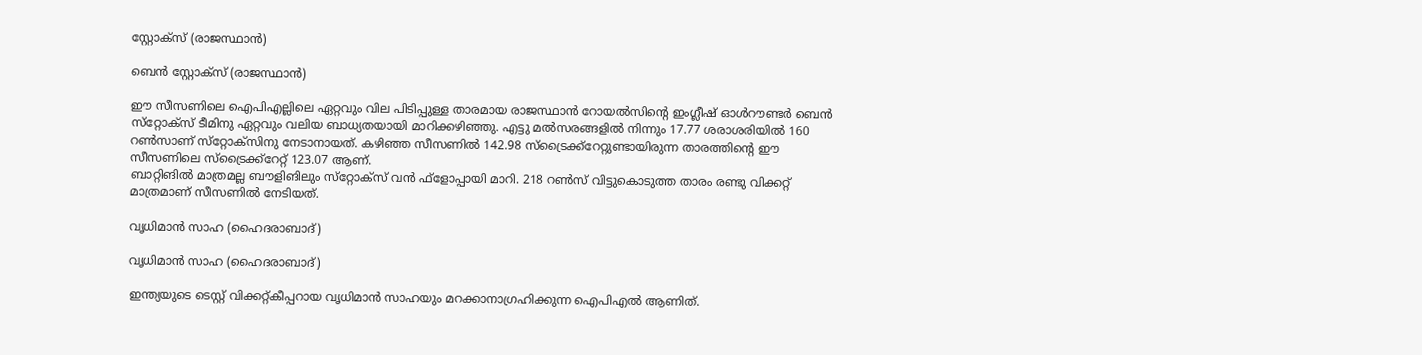സ്റ്റോക്‌സ് (രാജസ്ഥാന്‍)

ബെന്‍ സ്റ്റോക്‌സ് (രാജസ്ഥാന്‍)

ഈ സീസണിലെ ഐപിഎല്ലിലെ ഏറ്റവും വില പിടിപ്പുള്ള താരമായ രാജസ്ഥാന്‍ റോയല്‍സിന്റെ ഇംഗ്ലീഷ് ഓള്‍റൗണ്ടര്‍ ബെന്‍ സ്‌റ്റോക്‌സ് ടീമിനു ഏറ്റവും വലിയ ബാധ്യതയായി മാറിക്കഴിഞ്ഞു. എട്ടു മല്‍സരങ്ങളില്‍ നിന്നും 17.77 ശരാശരിയില്‍ 160 റണ്‍സാണ് സ്‌റ്റോക്‌സിനു നേടാനായത്. കഴിഞ്ഞ സീസണില്‍ 142.98 സ്‌ട്രൈക്ക്‌റേറ്റുണ്ടായിരുന്ന താരത്തിന്റെ ഈ സീസണിലെ സ്‌ട്രൈക്ക്‌റേറ്റ് 123.07 ആണ്.
ബാറ്റിങില്‍ മാത്രമല്ല ബൗളിങിലും സ്‌റ്റോക്‌സ് വന്‍ ഫ്‌ളോപ്പായി മാറി. 218 റണ്‍സ് വിട്ടുകൊടുത്ത താരം രണ്ടു വിക്കറ്റ് മാത്രമാണ് സീസണില്‍ നേടിയത്.

വൃധിമാന്‍ സാഹ (ഹൈദരാബാദ്)

വൃധിമാന്‍ സാഹ (ഹൈദരാബാദ്)

ഇന്ത്യയുടെ ടെസ്റ്റ് വിക്കറ്റ്കീപ്പറായ വൃധിമാന്‍ സാഹയും മറക്കാനാഗ്രഹിക്കുന്ന ഐപിഎല്‍ ആണിത്.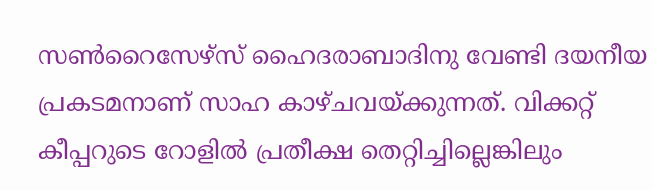സണ്‍റൈസേഴ്‌സ് ഹൈദരാബാദിനു വേണ്ടി ദയനീയ പ്രകടമനാണ് സാഹ കാഴ്ചവയ്ക്കുന്നത്. വിക്കറ്റ് കീപ്പറുടെ റോളില്‍ പ്രതീക്ഷ തെറ്റിച്ചില്ലെങ്കിലും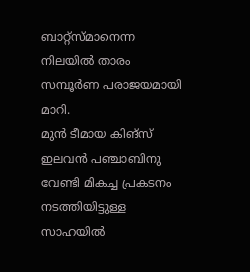ബാറ്റ്‌സ്മാനെന്ന നിലയില്‍ താരം സമ്പൂര്‍ണ പരാജയമായി മാറി.
മുന്‍ ടീമായ കിങ്‌സ് ഇലവന്‍ പഞ്ചാബിനു വേണ്ടി മികച്ച പ്രകടനം നടത്തിയിട്ടുള്ള സാഹയില്‍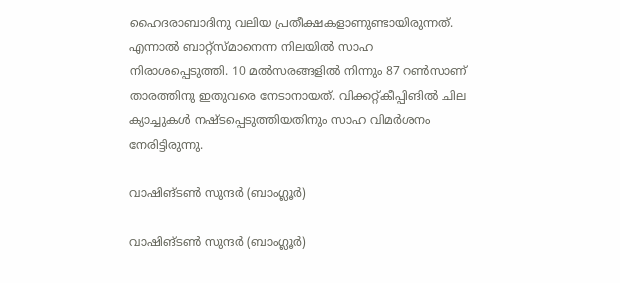ഹൈദരാബാദിനു വലിയ പ്രതീക്ഷകളാണുണ്ടായിരുന്നത്.
എന്നാല്‍ ബാറ്റ്‌സ്മാനെന്ന നിലയില്‍ സാഹ നിരാശപ്പെടുത്തി. 10 മല്‍സരങ്ങളില്‍ നിന്നും 87 റണ്‍സാണ് താരത്തിനു ഇതുവരെ നേടാനായത്. വിക്കറ്റ്കീപ്പിങില്‍ ചില ക്യാച്ചുകള്‍ നഷ്ടപ്പെടുത്തിയതിനും സാഹ വിമര്‍ശനം നേരിട്ടിരുന്നു.

വാഷിങ്ടണ്‍ സുന്ദര്‍ (ബാംഗ്ലൂര്‍)

വാഷിങ്ടണ്‍ സുന്ദര്‍ (ബാംഗ്ലൂര്‍)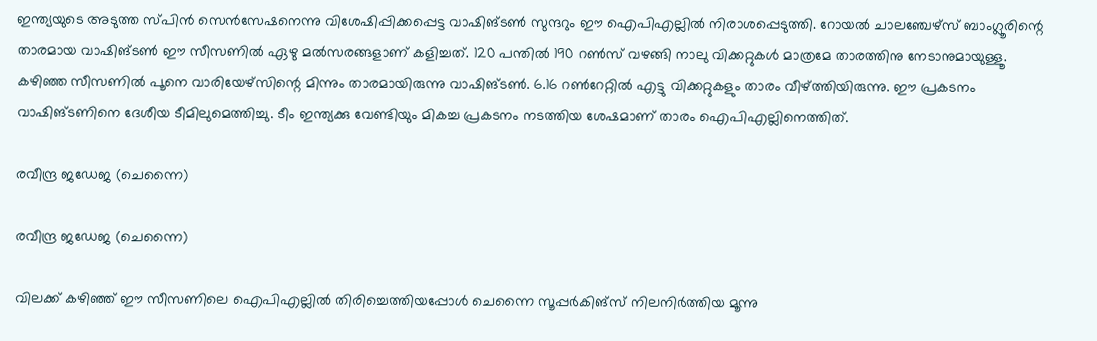ഇന്ത്യയുടെ അടുത്ത സ്പിന്‍ സെന്‍സേഷനെന്നു വിശേഷിപ്പിക്കപ്പെട്ട വാഷിങ്ടണ്‍ സുന്ദറും ഈ ഐപിഎല്ലില്‍ നിരാശപ്പെടുത്തി. റോയല്‍ ചാലഞ്ചേഴ്‌സ് ബാംഗ്ലൂരിന്റെ താരമായ വാഷിങ്ടണ്‍ ഈ സീസണില്‍ ഏഴു മല്‍സരങ്ങളാണ് കളിച്ചത്. 120 പന്തില്‍ 190 റണ്‍സ് വഴങ്ങി നാലു വിക്കറ്റുകള്‍ മാത്രമേ താരത്തിനു നേടാനുമായുള്ളൂ.
കഴിഞ്ഞ സീസണില്‍ പൂനെ വാരിയേഴ്‌സിന്റെ മിന്നും താരമായിരുന്നു വാഷിങ്ടണ്‍. 6.16 റണ്‍റേറ്റില്‍ എട്ടു വിക്കറ്റുകളും താരം വീഴ്ത്തിയിരുന്നു. ഈ പ്രകടനം വാഷിങ്ടണിനെ ദേശീയ ടീമിലുമെത്തിച്ചു. ടീം ഇന്ത്യക്കു വേണ്ടിയും മികച്ച പ്രകടനം നടത്തിയ ശേഷമാണ് താരം ഐപിഎല്ലിനെത്തിത്.

രവീന്ദ്ര ജഡേജ (ചെന്നൈ)

രവീന്ദ്ര ജഡേജ (ചെന്നൈ)

വിലക്ക് കഴിഞ്ഞ് ഈ സീസണിലെ ഐപിഎല്ലില്‍ തിരിച്ചെത്തിയപ്പോള്‍ ചെന്നൈ സൂപ്പര്‍കിങ്‌സ് നിലനിര്‍ത്തിയ മൂന്നു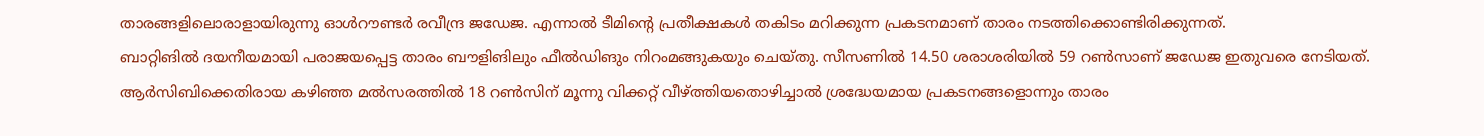താരങ്ങളിലൊരാളായിരുന്നു ഓള്‍റൗണ്ടര്‍ രവീന്ദ്ര ജഡേജ. എന്നാല്‍ ടീമിന്റെ പ്രതീക്ഷകള്‍ തകിടം മറിക്കുന്ന പ്രകടനമാണ് താരം നടത്തിക്കൊണ്ടിരിക്കുന്നത്.
ബാറ്റിങില്‍ ദയനീയമായി പരാജയപ്പെട്ട താരം ബൗളിങിലും ഫീല്‍ഡിങും നിറംമങ്ങുകയും ചെയ്തു. സീസണില്‍ 14.50 ശരാശരിയില്‍ 59 റണ്‍സാണ് ജഡേജ ഇതുവരെ നേടിയത്. ആര്‍സിബിക്കെതിരായ കഴിഞ്ഞ മല്‍സരത്തില്‍ 18 റണ്‍സിന് മൂന്നു വിക്കറ്റ് വീഴ്ത്തിയതൊഴിച്ചാല്‍ ശ്രദ്ധേയമായ പ്രകടനങ്ങളൊന്നും താരം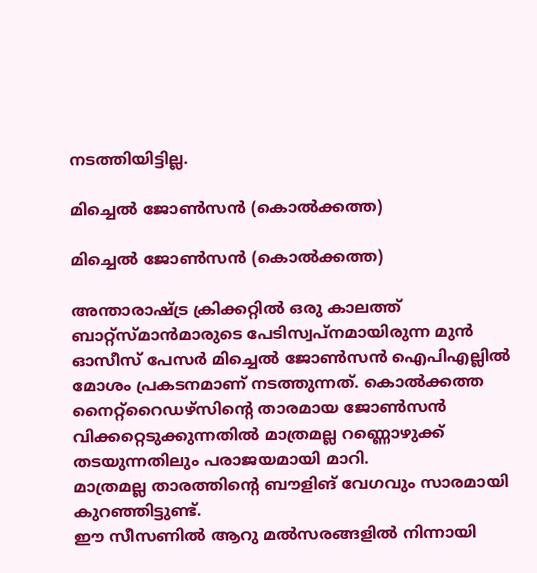നടത്തിയിട്ടില്ല.

മിച്ചെല്‍ ജോണ്‍സന്‍ (കൊല്‍ക്കത്ത)

മിച്ചെല്‍ ജോണ്‍സന്‍ (കൊല്‍ക്കത്ത)

അന്താരാഷ്ട്ര ക്രിക്കറ്റില്‍ ഒരു കാലത്ത് ബാറ്റ്‌സ്മാന്‍മാരുടെ പേടിസ്വപ്‌നമായിരുന്ന മുന്‍ ഓസീസ് പേസര്‍ മിച്ചെല്‍ ജോണ്‍സന്‍ ഐപിഎല്ലില്‍ മോശം പ്രകടനമാണ് നടത്തുന്നത്. കൊല്‍ക്കത്ത നൈറ്റ്‌റൈഡഴ്‌സിന്റെ താരമായ ജോണ്‍സന്‍ വിക്കറ്റെടുക്കുന്നതില്‍ മാത്രമല്ല റണ്ണൊഴുക്ക് തടയുന്നതിലും പരാജയമായി മാറി.
മാത്രമല്ല താരത്തിന്റെ ബൗളിങ് വേഗവും സാരമായി കുറഞ്ഞിട്ടുണ്ട്.
ഈ സീസണില്‍ ആറു മല്‍സരങ്ങളില്‍ നിന്നായി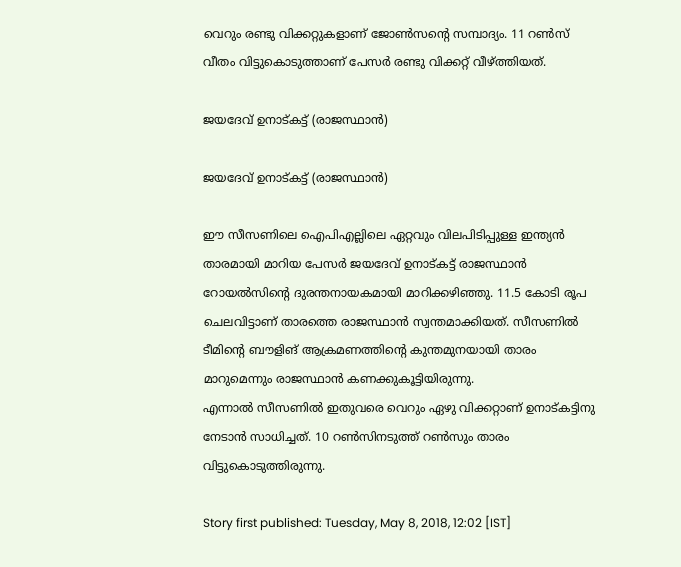വെറും രണ്ടു വിക്കറ്റുകളാണ് ജോണ്‍സന്റെ സമ്പാദ്യം. 11 റണ്‍സ് വീതം വിട്ടുകൊടുത്താണ് പേസര്‍ രണ്ടു വിക്കറ്റ് വീഴ്ത്തിയത്.

ജയദേവ് ഉനാട്കട്ട് (രാജസ്ഥാന്‍)

ജയദേവ് ഉനാട്കട്ട് (രാജസ്ഥാന്‍)

ഈ സീസണിലെ ഐപിഎല്ലിലെ ഏറ്റവും വിലപിടിപ്പുള്ള ഇന്ത്യന്‍ താരമായി മാറിയ പേസര്‍ ജയദേവ് ഉനാട്കട്ട് രാജസ്ഥാന്‍ റോയല്‍സിന്റെ ദുരന്തനായകമായി മാറിക്കഴിഞ്ഞു. 11.5 കോടി രൂപ ചെലവിട്ടാണ് താരത്തെ രാജസ്ഥാന്‍ സ്വന്തമാക്കിയത്. സീസണില്‍ ടീമിന്റെ ബൗളിങ് ആക്രമണത്തിന്റെ കുന്തമുനയായി താരം മാറുമെന്നും രാജസ്ഥാന്‍ കണക്കുകൂട്ടിയിരുന്നു.
എന്നാല്‍ സീസണില്‍ ഇതുവരെ വെറും ഏഴു വിക്കറ്റാണ് ഉനാട്കട്ടിനു നേടാന്‍ സാധിച്ചത്. 10 റണ്‍സിനടുത്ത് റണ്‍സും താരം വിട്ടുകൊടുത്തിരുന്നു.

Story first published: Tuesday, May 8, 2018, 12:02 [IST]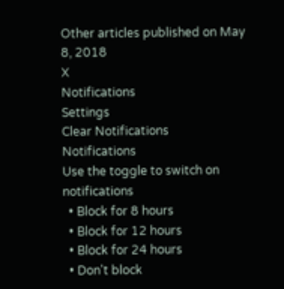Other articles published on May 8, 2018
X
Notifications
Settings
Clear Notifications
Notifications
Use the toggle to switch on notifications
  • Block for 8 hours
  • Block for 12 hours
  • Block for 24 hours
  • Don't block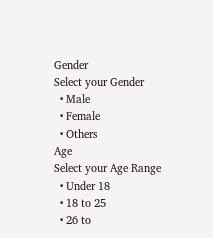Gender
Select your Gender
  • Male
  • Female
  • Others
Age
Select your Age Range
  • Under 18
  • 18 to 25
  • 26 to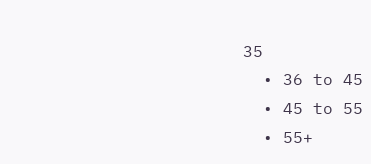35
  • 36 to 45
  • 45 to 55
  • 55+